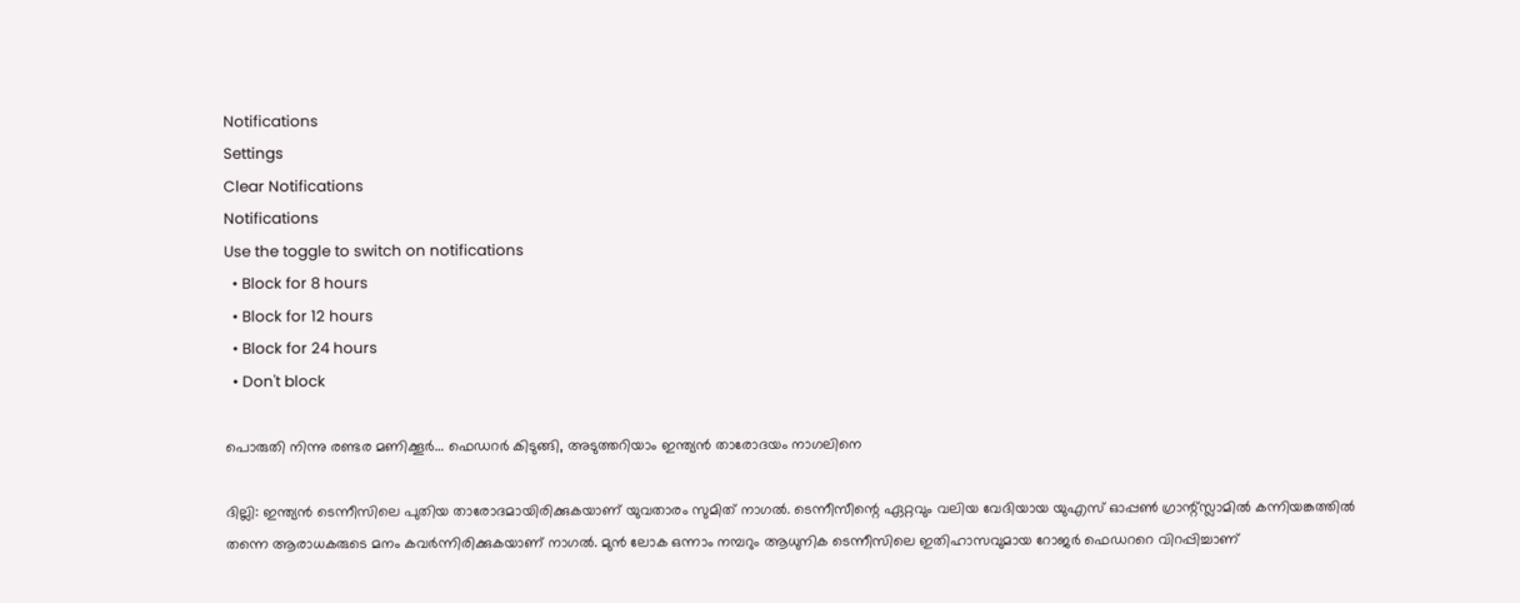Notifications
Settings
Clear Notifications
Notifications
Use the toggle to switch on notifications
  • Block for 8 hours
  • Block for 12 hours
  • Block for 24 hours
  • Don't block

പൊരുതി നിന്നു രണ്ടര മണിക്കൂര്‍... ഫെഡറര്‍ കിടുങ്ങി, അടുത്തറിയാം ഇന്ത്യന്‍ താരോദയം നാഗലിനെ

ദില്ലി: ഇന്ത്യന്‍ ടെന്നീസിലെ പുതിയ താരോദമായിരിക്കുകയാണ് യുവതാരം സുമിത് നാഗല്‍. ടെന്നീസീന്റെ ഏറ്റവും വലിയ വേദിയായ യുഎസ് ഓപ്പണ്‍ ഗ്രാന്റ്സ്ലാമില്‍ കന്നിയങ്കത്തില്‍ തന്നെ ആരാധകരുടെ മനം കവര്‍ന്നിരിക്കുകയാണ് നാഗല്‍. മുന്‍ ലോക ഒന്നാം നമ്പറും ആധുനിക ടെന്നീസിലെ ഇതിഹാസവുമായ റോജര്‍ ഫെഡററെ വിറപ്പിച്ചാണ്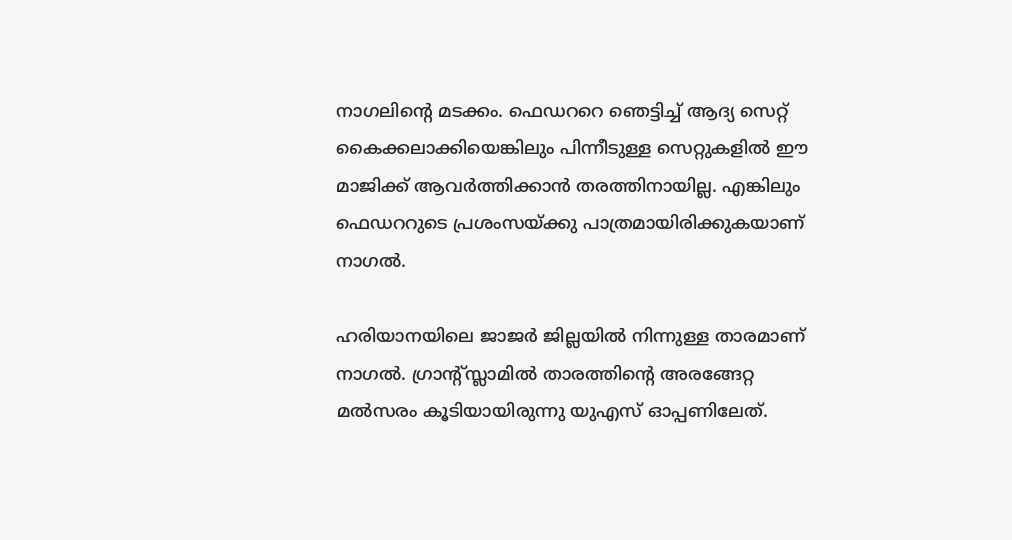നാഗലിന്റെ മടക്കം. ഫെഡററെ ഞെട്ടിച്ച് ആദ്യ സെറ്റ് കൈക്കലാക്കിയെങ്കിലും പിന്നീടുള്ള സെറ്റുകളില്‍ ഈ മാജിക്ക് ആവര്‍ത്തിക്കാന്‍ തരത്തിനായില്ല. എങ്കിലും ഫെഡററുടെ പ്രശംസയ്ക്കു പാത്രമായിരിക്കുകയാണ് നാഗല്‍.

ഹരിയാനയിലെ ജാജര്‍ ജില്ലയില്‍ നിന്നുള്ള താരമാണ് നാഗല്‍. ഗ്രാന്റ്സ്ലാമില്‍ താരത്തിന്റെ അരങ്ങേറ്റ മല്‍സരം കൂടിയായിരുന്നു യുഎസ് ഓപ്പണിലേത്.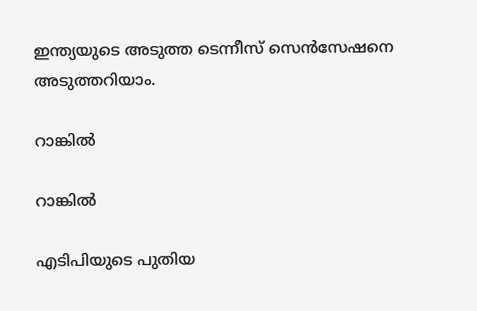ഇന്ത്യയുടെ അടുത്ത ടെന്നീസ് സെന്‍സേഷനെ അടുത്തറിയാം.

റാങ്കില്‍

റാങ്കില്‍

എടിപിയുടെ പുതിയ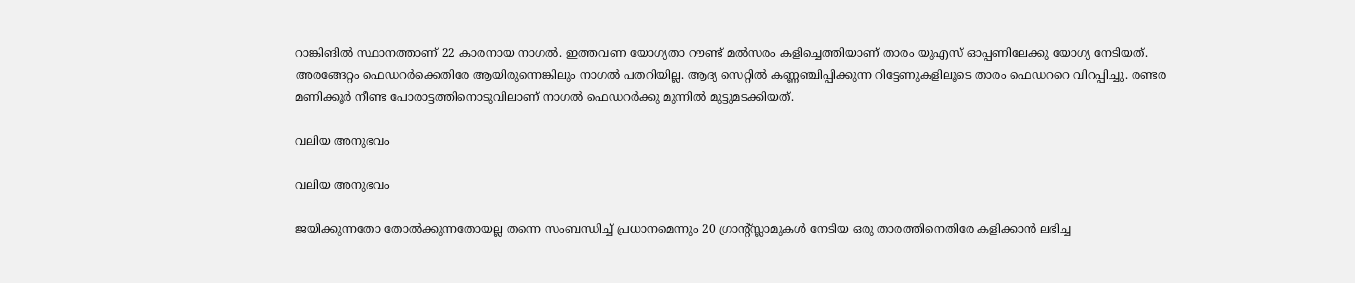റാങ്കിങില്‍ സ്ഥാനത്താണ് 22 കാരനായ നാഗല്‍. ഇത്തവണ യോഗ്യതാ റൗണ്ട് മല്‍സരം കളിച്ചെത്തിയാണ് താരം യുഎസ് ഓപ്പണിലേക്കു യോഗ്യ നേടിയത്. അരങ്ങേറ്റം ഫെഡറര്‍ക്കെതിരേ ആയിരുന്നെങ്കിലും നാഗല്‍ പതറിയില്ല. ആദ്യ സെറ്റില്‍ കണ്ണഞ്ചിപ്പിക്കുന്ന റിട്ടേണുകളിലൂടെ താരം ഫെഡററെ വിറപ്പിച്ചു. രണ്ടര മണിക്കൂര്‍ നീണ്ട പോരാട്ടത്തിനൊടുവിലാണ് നാഗല്‍ ഫെഡറര്‍ക്കു മുന്നില്‍ മുട്ടുമടക്കിയത്.

വലിയ അനുഭവം

വലിയ അനുഭവം

ജയിക്കുന്നതോ തോല്‍ക്കുന്നതോയല്ല തന്നെ സംബന്ധിച്ച് പ്രധാനമെന്നും 20 ഗ്രാന്റ്സ്ലാമുകള്‍ നേടിയ ഒരു താരത്തിനെതിരേ കളിക്കാന്‍ ലഭിച്ച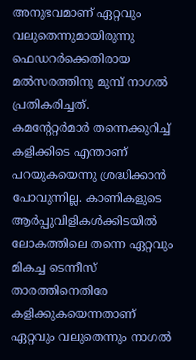അനുഭവമാണ് ഏറ്റവും വലുതെന്നുമായിരുന്നു ഫെഡറര്‍ക്കെതിരായ മല്‍സരത്തിനു മുമ്പ് നാഗല്‍ പ്രതികരിച്ചത്.
കമന്റേറ്റര്‍മാര്‍ തന്നെക്കുറിച്ച് കളിക്കിടെ എന്താണ് പറയുകയെന്നു ശ്രദ്ധിക്കാന്‍ പോവുന്നില്ല. കാണികളുടെ ആര്‍പ്പുവിളികള്‍ക്കിടയില്‍ ലോകത്തിലെ തന്നെ ഏറ്റവും മികച്ച ടെന്നീസ് താരത്തിനെതിരേ കളിക്കുകയെന്നതാണ് ഏറ്റവും വലുതെന്നും നാഗല്‍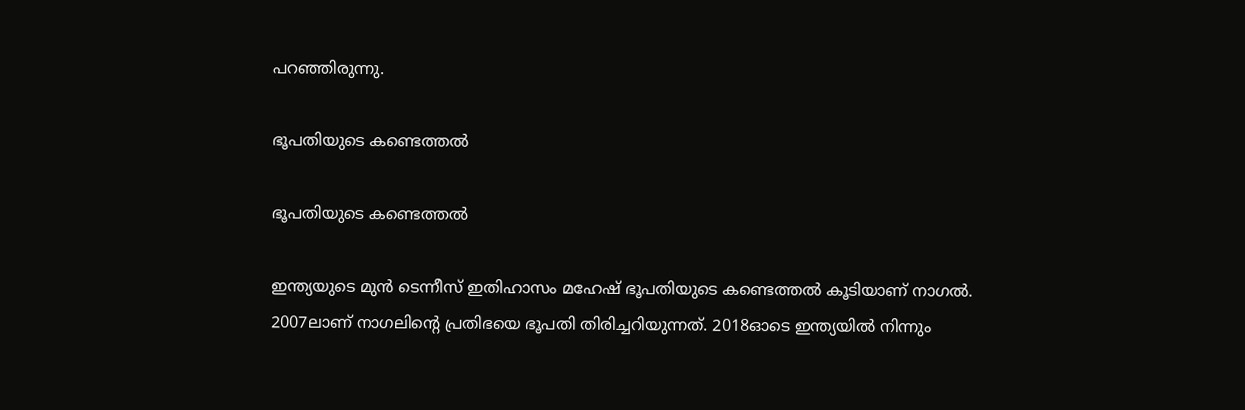പറഞ്ഞിരുന്നു.

ഭൂപതിയുടെ കണ്ടെത്തല്‍

ഭൂപതിയുടെ കണ്ടെത്തല്‍

ഇന്ത്യയുടെ മുന്‍ ടെന്നീസ് ഇതിഹാസം മഹേഷ് ഭൂപതിയുടെ കണ്ടെത്തല്‍ കൂടിയാണ് നാഗല്‍. 2007ലാണ് നാഗലിന്റെ പ്രതിഭയെ ഭൂപതി തിരിച്ചറിയുന്നത്. 2018ഓടെ ഇന്ത്യയില്‍ നിന്നും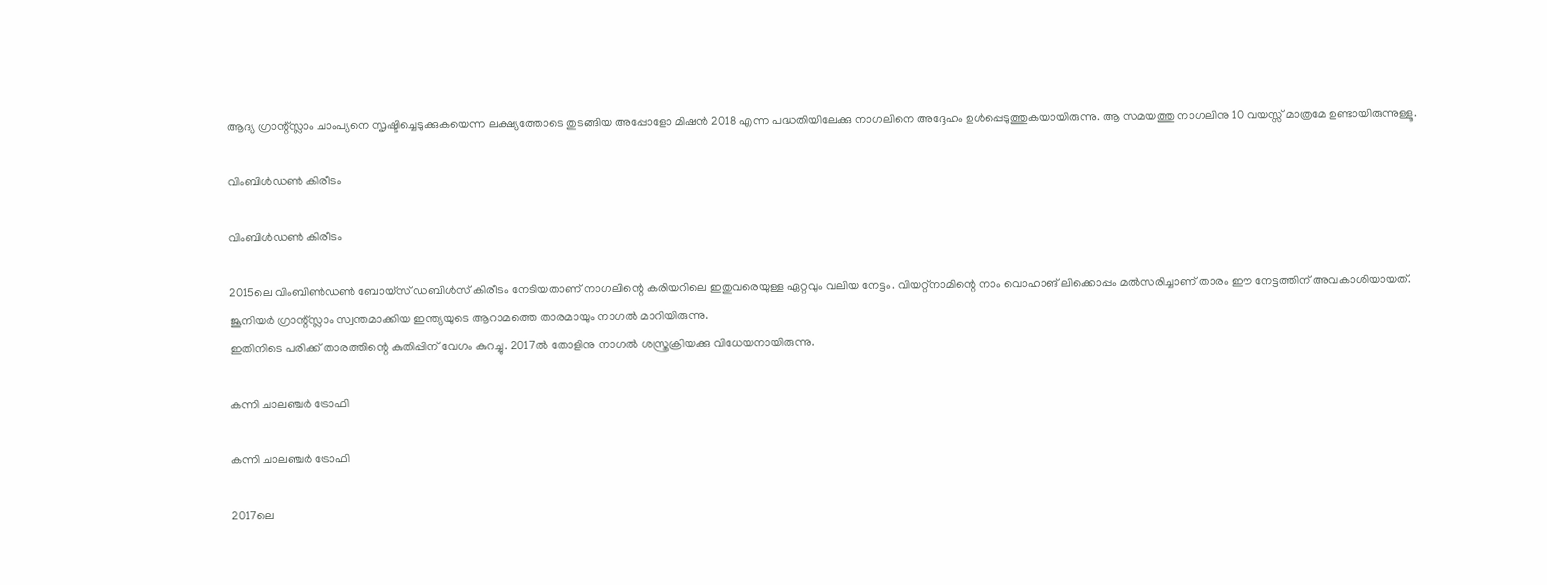ആദ്യ ഗ്രാന്റ്സ്ലാം ചാംപ്യനെ സൃഷ്ടിച്ചെടുക്കുകയെന്ന ലക്ഷ്യത്തോടെ തുടങ്ങിയ അപ്പോളോ മിഷന്‍ 2018 എന്ന പദ്ധതിയിലേക്കു നാഗലിനെ അദ്ദേഹം ഉള്‍പ്പെടുത്തുകയായിരുന്നു. ആ സമയത്തു നാഗലിനു 10 വയസ്സ് മാത്രമേ ഉണ്ടായിരുന്നുള്ളൂ.

വിംബിള്‍ഡണ്‍ കിരീടം

വിംബിള്‍ഡണ്‍ കിരീടം

2015ലെ വിംബിണ്‍ഡണ്‍ ബോയ്‌സ് ഡബിള്‍സ് കിരീടം നേടിയതാണ് നാഗലിന്റെ കരിയറിലെ ഇതുവരെയുള്ള ഏറ്റവും വലിയ നേട്ടം. വിയറ്റ്‌നാമിന്റെ നാം വൊഹാങ് ലിക്കൊപ്പം മല്‍സരിച്ചാണ് താരം ഈ നേട്ടത്തിന് അവകാശിയായത്. ജൂനിയര്‍ ഗ്രാന്റ്സ്ലാം സ്വന്തമാക്കിയ ഇന്ത്യയുടെ ആറാമത്തെ താരമായും നാഗല്‍ മാറിയിരുന്നു.
ഇതിനിടെ പരിക്ക് താരത്തിന്റെ കുതിപ്പിന് വേഗം കുറച്ചു. 2017ല്‍ തോളിനു നാഗല്‍ ശസ്ത്രക്രിയക്കു വിധേയനായിരുന്നു.

കന്നി ചാലഞ്ചര്‍ ട്രോഫി

കന്നി ചാലഞ്ചര്‍ ട്രോഫി

2017ലെ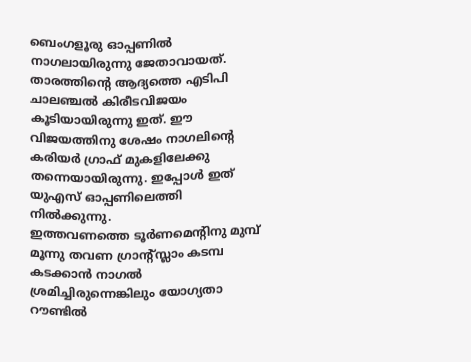ബെംഗളൂരു ഓപ്പണില്‍ നാഗലായിരുന്നു ജേതാവായത്. താരത്തിന്റെ ആദ്യത്തെ എടിപി ചാലഞ്ചല്‍ കിരീടവിജയം കൂടിയായിരുന്നു ഇത്. ഈ വിജയത്തിനു ശേഷം നാഗലിന്റെ കരിയര്‍ ഗ്രാഫ് മുകളിലേക്കു തന്നെയായിരുന്നു. ഇപ്പോള്‍ ഇത് യുഎസ് ഓപ്പണിലെത്തി നില്‍ക്കുന്നു.
ഇത്തവണത്തെ ടൂര്‍ണമെന്റിനു മുമ്പ് മൂന്നു തവണ ഗ്രാന്റ്സ്ലാം കടമ്പ കടക്കാന്‍ നാഗല്‍ ശ്രമിച്ചിരുന്നെങ്കിലും യോഗ്യതാ റൗണ്ടില്‍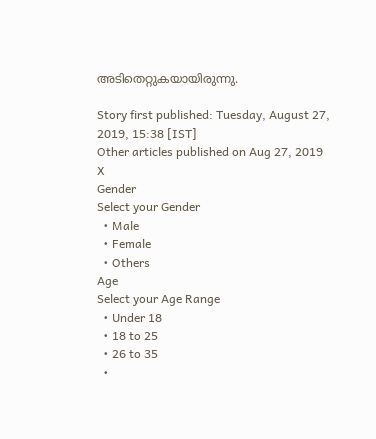അടിതെറ്റുകയായിരുന്നു.

Story first published: Tuesday, August 27, 2019, 15:38 [IST]
Other articles published on Aug 27, 2019
X
Gender
Select your Gender
  • Male
  • Female
  • Others
Age
Select your Age Range
  • Under 18
  • 18 to 25
  • 26 to 35
  •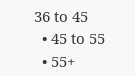36 to 45
  • 45 to 55
  • 55+